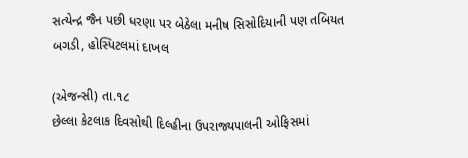સત્યેન્દ્ર જૈન પછી ધરણા પર બેઠેલા મનીષ સિસોદિયાની પણ તબિયત બગડી, હોસ્પિટલમાં દાખલ

(એજન્સી) તા.૧૮
છેલ્લા કેટલાક દિવસોથી દિલ્હીના ઉપરાજ્યપાલની ઓફિસમાં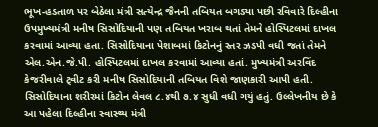ભૂખ-હડતાળ પર બેઠેલા મંત્રી સત્યેન્દ્ર જૈનની તબિયત બગડ્યા પછી રવિવારે દિલ્હીના ઉપમુખ્યમંત્રી મનીષ સિસોદિયાની પણ તબિયત ખરાબ થતાં તેમને હોસ્પિટલમાં દાખલ કરવામાં આવ્યા હતા. સિસોદિયાના પેશાબમાં કિટોનનું સ્તર ઝડપી વધી જતાં તેમને એલ.એન.જે.પી. હોસ્પિટલમાં દાખલ કરવામાં આવ્યા હતાં. મુખ્યમંત્રી અરવિંદ કેજરીવાલે ટ્‌વીટ કરી મનીષ સિસોદિયાની તબિયત વિશે જાણકારી આપી હતી. સિસોદિયાના શરીરમાં કિટોન લેવલ ૮.૪થી ૭.૪ સુધી વધી ગયું હતું. ઉલ્લેખનીય છે કે આ પહેલા દિલ્હીના સ્વાસ્થ્ય મંત્રી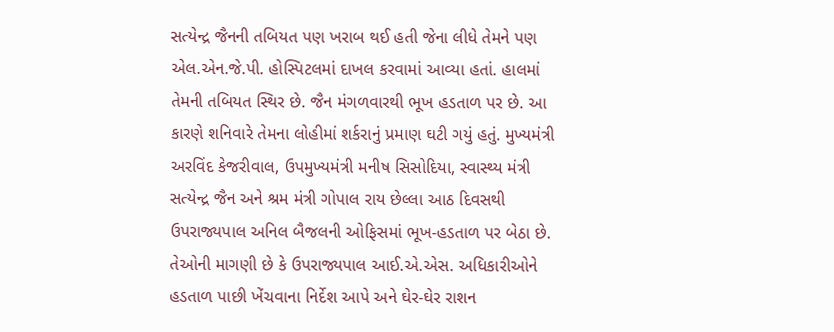સત્યેન્દ્ર જૈનની તબિયત પણ ખરાબ થઈ હતી જેના લીધે તેમને પણ એલ.એન.જે.પી. હોસ્પિટલમાં દાખલ કરવામાં આવ્યા હતાં. હાલમાં તેમની તબિયત સ્થિર છે. જૈન મંગળવારથી ભૂખ હડતાળ પર છે. આ કારણે શનિવારે તેમના લોહીમાં શર્કરાનું પ્રમાણ ઘટી ગયું હતું. મુખ્યમંત્રી અરવિંદ કેજરીવાલ, ઉપમુખ્યમંત્રી મનીષ સિસોદિયા, સ્વાસ્થ્ય મંત્રી સત્યેન્દ્ર જૈન અને શ્રમ મંત્રી ગોપાલ રાય છેલ્લા આઠ દિવસથી ઉપરાજ્યપાલ અનિલ બૈજલની ઓફિસમાં ભૂખ-હડતાળ પર બેઠા છે. તેઓની માગણી છે કે ઉપરાજ્યપાલ આઈ.એ.એસ. અધિકારીઓને હડતાળ પાછી ખેંચવાના નિર્દેશ આપે અને ઘેર-ઘેર રાશન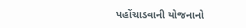પહોંચાડવાની યોજનાનો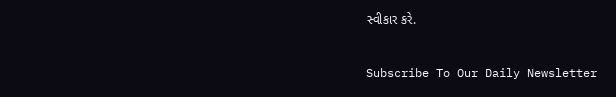સ્વીકાર કરે.

Subscribe To Our Daily Newsletter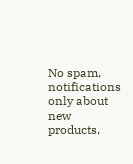No spam, notifications only about new products,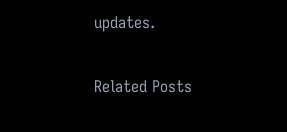updates.

Related Posts